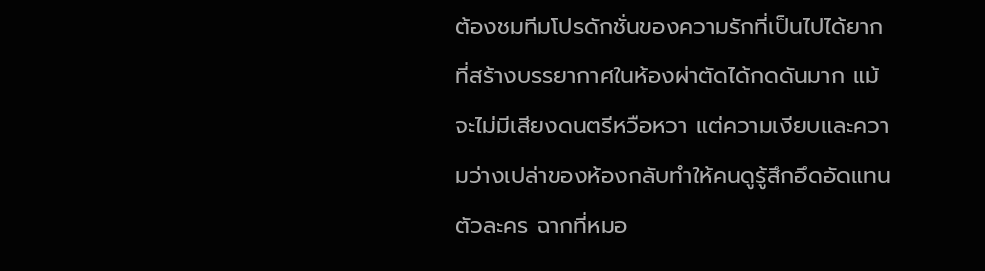ต้องชมทีมโปรดักชั่นของความรักที่เป็นไปได้ยาก ที่สร้างบรรยากาศในห้องผ่าตัดได้กดดันมาก แม้จะไม่มีเสียงดนตรีหวือหวา แต่ความเงียบและความว่างเปล่าของห้องกลับทำให้คนดูรู้สึกอึดอัดแทนตัวละคร ฉากที่หมอ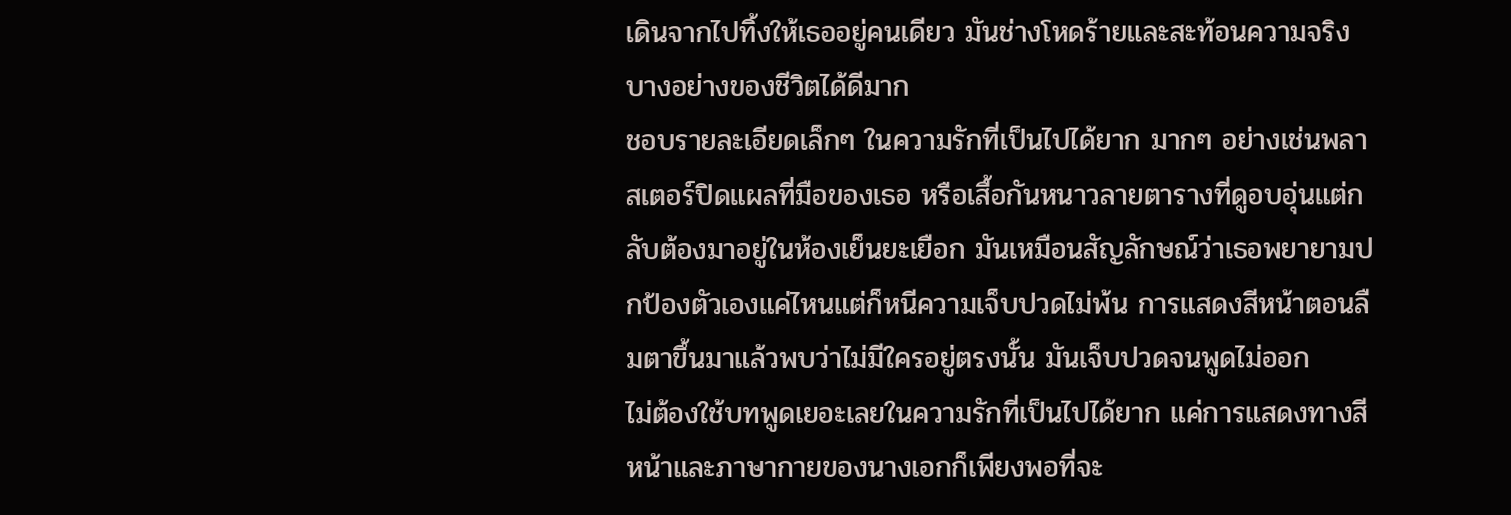เดินจากไปทิ้งให้เธออยู่คนเดียว มันช่างโหดร้ายและสะท้อนความจริงบางอย่างของชีวิตได้ดีมาก
ชอบรายละเอียดเล็กๆ ในความรักที่เป็นไปได้ยาก มากๆ อย่างเช่นพลาสเตอร์ปิดแผลที่มือของเธอ หรือเสื้อกันหนาวลายตารางที่ดูอบอุ่นแต่กลับต้องมาอยู่ในห้องเย็นยะเยือก มันเหมือนสัญลักษณ์ว่าเธอพยายามปกป้องตัวเองแค่ไหนแต่ก็หนีความเจ็บปวดไม่พ้น การแสดงสีหน้าตอนลืมตาขึ้นมาแล้วพบว่าไม่มีใครอยู่ตรงนั้น มันเจ็บปวดจนพูดไม่ออก
ไม่ต้องใช้บทพูดเยอะเลยในความรักที่เป็นไปได้ยาก แค่การแสดงทางสีหน้าและภาษากายของนางเอกก็เพียงพอที่จะ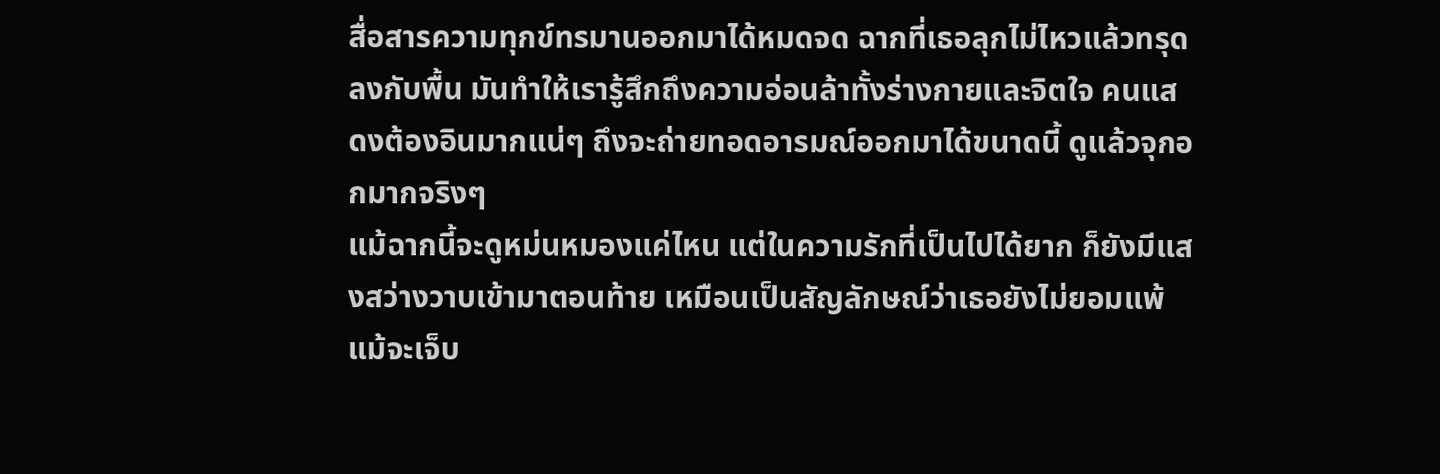สื่อสารความทุกข์ทรมานออกมาได้หมดจด ฉากที่เธอลุกไม่ไหวแล้วทรุดลงกับพื้น มันทำให้เรารู้สึกถึงความอ่อนล้าทั้งร่างกายและจิตใจ คนแสดงต้องอินมากแน่ๆ ถึงจะถ่ายทอดอารมณ์ออกมาได้ขนาดนี้ ดูแล้วจุกอกมากจริงๆ
แม้ฉากนี้จะดูหม่นหมองแค่ไหน แต่ในความรักที่เป็นไปได้ยาก ก็ยังมีแสงสว่างวาบเข้ามาตอนท้าย เหมือนเป็นสัญลักษณ์ว่าเธอยังไม่ยอมแพ้ แม้จะเจ็บ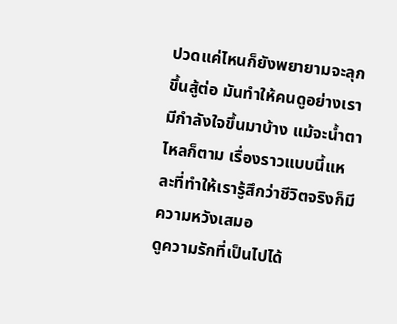ปวดแค่ไหนก็ยังพยายามจะลุกขึ้นสู้ต่อ มันทำให้คนดูอย่างเรามีกำลังใจขึ้นมาบ้าง แม้จะน้ำตาไหลก็ตาม เรื่องราวแบบนี้แหละที่ทำให้เรารู้สึกว่าชีวิตจริงก็มีความหวังเสมอ
ดูความรักที่เป็นไปได้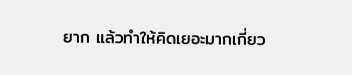ยาก แล้วทำให้คิดเยอะมากเกี่ยว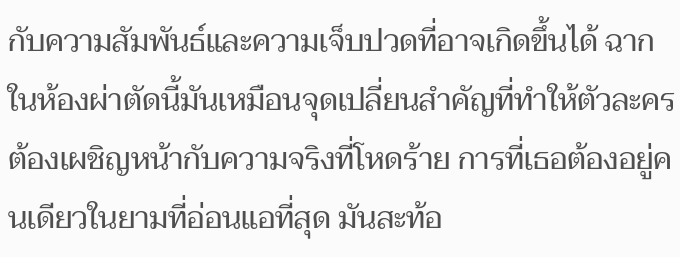กับความสัมพันธ์และความเจ็บปวดที่อาจเกิดขึ้นได้ ฉากในห้องผ่าตัดนี้มันเหมือนจุดเปลี่ยนสำคัญที่ทำให้ตัวละครต้องเผชิญหน้ากับความจริงที่โหดร้าย การที่เธอต้องอยู่คนเดียวในยามที่อ่อนแอที่สุด มันสะท้อ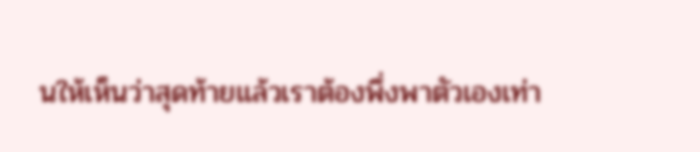นให้เห็นว่าสุดท้ายแล้วเราต้องพึ่งพาตัวเองเท่า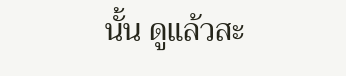นั้น ดูแล้วสะ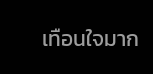เทือนใจมาก